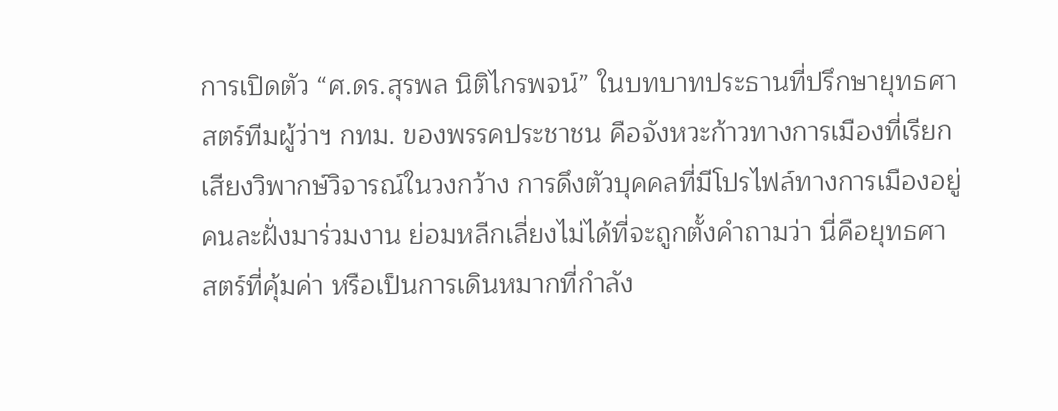การเปิดตัว “ศ.ดร.สุรพล นิติไกรพจน์” ในบทบาทประธานที่ปรึกษายุทธศาสตร์ทีมผู้ว่าฯ กทม. ของพรรคประชาชน คือจังหวะก้าวทางการเมืองที่เรียกเสียงวิพากษ์วิจารณ์ในวงกว้าง การดึงตัวบุคคลที่มีโปรไฟล์ทางการเมืองอยู่คนละฝั่งมาร่วมงาน ย่อมหลีกเลี่ยงไม่ได้ที่จะถูกตั้งคำถามว่า นี่คือยุทธศาสตร์ที่คุ้มค่า หรือเป็นการเดินหมากที่กำลัง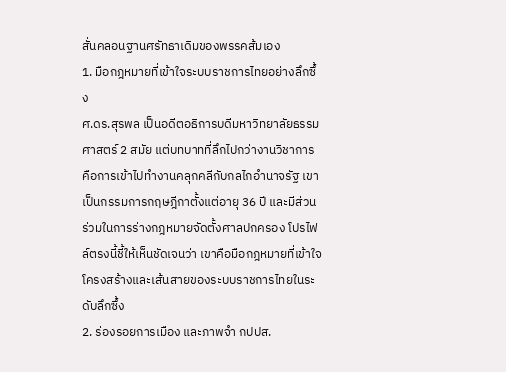สั่นคลอนฐานศรัทธาเดิมของพรรคส้มเอง
1. มือกฎหมายที่เข้าใจระบบราชการไทยอย่างลึกซึ้ง
ศ.ดร.สุรพล เป็นอดีตอธิการบดีมหาวิทยาลัยธรรมศาสตร์ 2 สมัย แต่บทบาทที่ลึกไปกว่างานวิชาการ คือการเข้าไปทำงานคลุกคลีกับกลไกอำนาจรัฐ เขาเป็นกรรมการกฤษฎีกาตั้งแต่อายุ 36 ปี และมีส่วนร่วมในการร่างกฎหมายจัดตั้งศาลปกครอง โปรไฟล์ตรงนี้ชี้ให้เห็นชัดเจนว่า เขาคือมือกฎหมายที่เข้าใจโครงสร้างและเส้นสายของระบบราชการไทยในระดับลึกซึ้ง
2. ร่องรอยการเมือง และภาพจำ กปปส.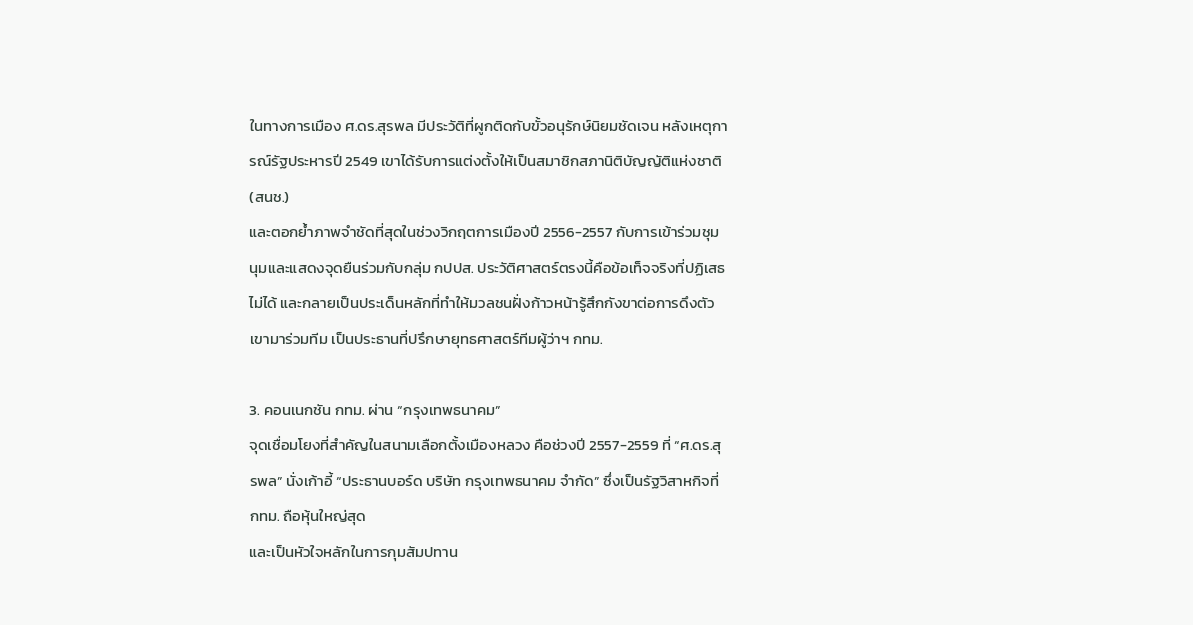ในทางการเมือง ศ.ดร.สุรพล มีประวัติที่ผูกติดกับขั้วอนุรักษ์นิยมชัดเจน หลังเหตุการณ์รัฐประหารปี 2549 เขาได้รับการแต่งตั้งให้เป็นสมาชิกสภานิติบัญญัติแห่งชาติ (สนช.)
และตอกย้ำภาพจำชัดที่สุดในช่วงวิกฤตการเมืองปี 2556-2557 กับการเข้าร่วมชุมนุมและแสดงจุดยืนร่วมกับกลุ่ม กปปส. ประวัติศาสตร์ตรงนี้คือข้อเท็จจริงที่ปฏิเสธไม่ได้ และกลายเป็นประเด็นหลักที่ทำให้มวลชนฝั่งก้าวหน้ารู้สึกกังขาต่อการดึงตัวเขามาร่วมทีม เป็นประธานที่ปรึกษายุทธศาสตร์ทีมผู้ว่าฯ กทม.

3. คอนเนกชัน กทม. ผ่าน “กรุงเทพธนาคม”
จุดเชื่อมโยงที่สำคัญในสนามเลือกตั้งเมืองหลวง คือช่วงปี 2557-2559 ที่ “ศ.ดร.สุรพล” นั่งเก้าอี้ “ประธานบอร์ด บริษัท กรุงเทพธนาคม จำกัด” ซึ่งเป็นรัฐวิสาหกิจที่ กทม. ถือหุ้นใหญ่สุด
และเป็นหัวใจหลักในการกุมสัมปทาน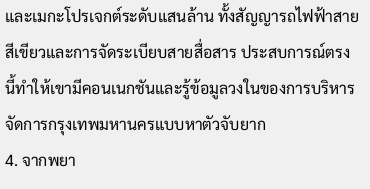และเมกะโปรเจกต์ระดับแสนล้าน ทั้งสัญญารถไฟฟ้าสายสีเขียวและการจัดระเบียบสายสื่อสาร ประสบการณ์ตรงนี้ทำให้เขามีคอนเนกชันและรู้ข้อมูลวงในของการบริหารจัดการกรุงเทพมหานครแบบหาตัวจับยาก
4. จากพยา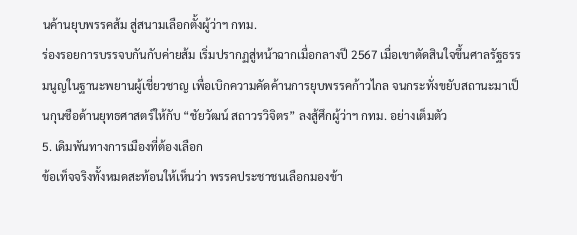นค้านยุบพรรคส้ม สู่สนามเลือกตั้งผู้ว่าฯ กทม.
ร่องรอยการบรรจบกันกับค่ายส้ม เริ่มปรากฏสู่หน้าฉากเมื่อกลางปี 2567 เมื่อเขาตัดสินใจขึ้นศาลรัฐธรรมนูญในฐานะพยานผู้เชี่ยวชาญ เพื่อเบิกความคัดค้านการยุบพรรคก้าวไกล จนกระทั่งขยับสถานะมาเป็นกุนซือด้านยุทธศาสตร์ให้กับ “ชัยวัฒน์ สถาวรวิจิตร” ลงสู้ศึกผู้ว่าฯ กทม. อย่างเต็มตัว
5. เดิมพันทางการเมืองที่ต้องเลือก
ข้อเท็จจริงทั้งหมดสะท้อนให้เห็นว่า พรรคประชาชนเลือกมองข้า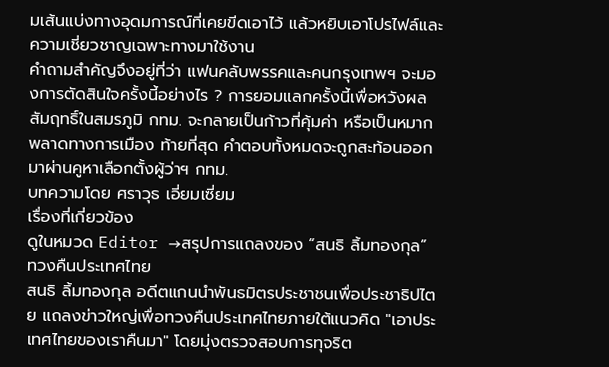มเส้นแบ่งทางอุดมการณ์ที่เคยขีดเอาไว้ แล้วหยิบเอาโปรไฟล์และความเชี่ยวชาญเฉพาะทางมาใช้งาน
คำถามสำคัญจึงอยู่ที่ว่า แฟนคลับพรรคและคนกรุงเทพฯ จะมองการตัดสินใจครั้งนี้อย่างไร ? การยอมแลกครั้งนี้เพื่อหวังผลสัมฤทธิ์ในสมรภูมิ กทม. จะกลายเป็นก้าวที่คุ้มค่า หรือเป็นหมากพลาดทางการเมือง ท้ายที่สุด คำตอบทั้งหมดจะถูกสะท้อนออกมาผ่านคูหาเลือกตั้งผู้ว่าฯ กทม.
บทความโดย ศราวุธ เอี่ยมเซี่ยม
เรื่องที่เกี่ยวข้อง
ดูในหมวด Editor →สรุปการแถลงของ “สนธิ ลิ้มทองกุล” ทวงคืนประเทศไทย
สนธิ ลิ้มทองกุล อดีตแกนนำพันธมิตรประชาชนเพื่อประชาธิปไตย แถลงข่าวใหญ่เพื่อทวงคืนประเทศไทยภายใต้แนวคิด "เอาประเทศไทยของเราคืนมา" โดยมุ่งตรวจสอบการทุจริต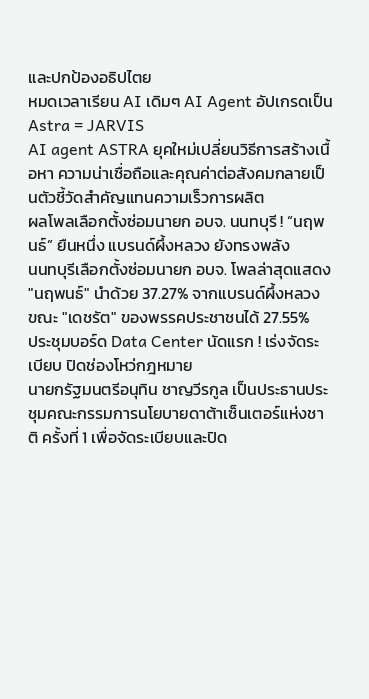และปกป้องอธิปไตย
หมดเวลาเรียน AI เดิมๆ AI Agent อัปเกรดเป็น Astra = JARVIS
AI agent ASTRA ยุคใหม่เปลี่ยนวิธีการสร้างเนื้อหา ความน่าเชื่อถือและคุณค่าต่อสังคมกลายเป็นตัวชี้วัดสำคัญแทนความเร็วการผลิต
ผลโพลเลือกตั้งซ่อมนายก อบจ. นนทบุรี ! “นฤพนธ์” ยืนหนึ่ง แบรนด์ผึ้งหลวง ยังทรงพลัง
นนทบุรีเลือกตั้งซ่อมนายก อบจ. โพลล่าสุดแสดง "นฤพนธ์" นำด้วย 37.27% จากแบรนด์ผึ้งหลวง ขณะ "เดชรัต" ของพรรคประชาชนได้ 27.55%
ประชุมบอร์ด Data Center นัดแรก ! เร่งจัดระเบียบ ปิดช่องโหว่กฎหมาย
นายกรัฐมนตรีอนุทิน ชาญวีรกูล เป็นประธานประชุมคณะกรรมการนโยบายดาต้าเซ็นเตอร์แห่งชาติ ครั้งที่ 1 เพื่อจัดระเบียบและปิด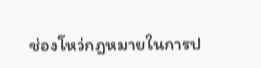ช่องโหว่กฎหมายในการป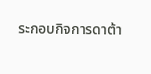ระกอบกิจการดาต้า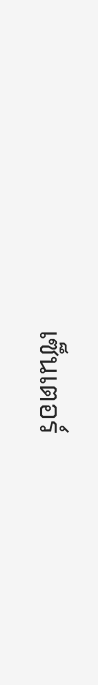เซ็นเตอร์